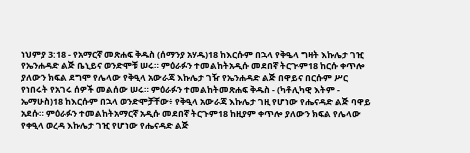ነህምያ 3:18 - የአማርኛ መጽሐፍ ቅዱስ (ሰማንያ አሃዱ)18 ከእርሱም በኋላ የቅዔላ ግዛት እኩሌታ ገዢ የኤንሐዳድ ልጅ ቤኒይና ወንድሞቹ ሠሩ። ምዕራፉን ተመልከትአዲሱ መደበኛ ትርጒም18 ከርሱ ቀጥሎ ያለውን ክፍል ደግሞ የሌላው የቅዒላ አውራጃ እኩሌታ ገዥ የኤንሐዳድ ልጅ በዋይና በርሱም ሥር የነበሩት የአገሩ ሰዎች መልሰው ሠሩ። ምዕራፉን ተመልከትመጽሐፍ ቅዱስ - (ካቶሊካዊ እትም - ኤማሁስ)18 ከእርሱም በኋላ ወንድሞቻቸው፥ የቅዒላ አውራጃ እኩሌታ ገዚ የሆነው የሔናዳድ ልጅ ባዋይ አደሱ። ምዕራፉን ተመልከትአማርኛ አዲሱ መደበኛ ትርጉም18 ከዚያም ቀጥሎ ያለውን ክፍል የሌላው የቀዒላ ወረዳ እኩሌታ ገዢ የሆነው የሔናዳድ ልጅ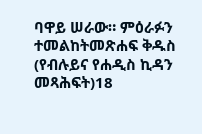ባዋይ ሠራው። ምዕራፉን ተመልከትመጽሐፍ ቅዱስ (የብሉይና የሐዲስ ኪዳን መጻሕፍት)18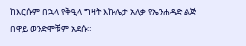ከእርሱም በኋላ የቅዒላ ግዛት እኩሌታ አለቃ የኤንሐዳድ ልጅ በዋይ ወንድሞቹም አደሱ።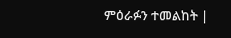ምዕራፉን ተመልከት |